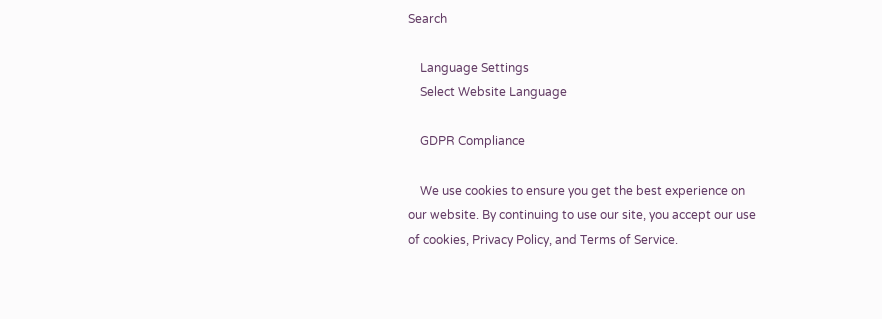Search

    Language Settings
    Select Website Language

    GDPR Compliance

    We use cookies to ensure you get the best experience on our website. By continuing to use our site, you accept our use of cookies, Privacy Policy, and Terms of Service.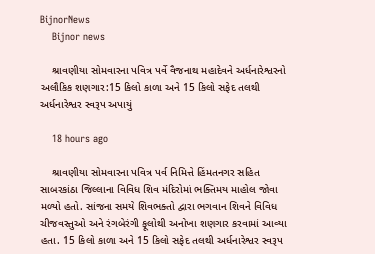BijnorNews
    Bijnor news

    શ્રાવણીયા સોમવારના પવિત્ર પર્વે વૈજનાથ મહાદેવને અર્ધનારેશ્વરનો અલૌકિક શણગાર:15 કિલો કાળા અને 15 કિલો સફેદ તલથી અર્ધનારેશ્વર સ્વરૂપ અપાયું

    18 hours ago

    શ્રાવણીયા સોમવારના પવિત્ર પર્વ નિમિત્તે હિંમતનગર સહિત સાબરકાંઠા જિલ્લાના વિવિધ શિવ મંદિરોમાં ભક્તિમય માહોલ જોવા મળ્યો હતો. સાંજના સમયે શિવભક્તો દ્વારા ભગવાન શિવને વિવિધ ચીજવસ્તુઓ અને રંગબેરંગી ફૂલોથી અનોખા શણગાર કરવામાં આવ્યા હતા. 15 કિલો કાળા અને 15 કિલો સફેદ તલથી અર્ધનારેશ્વર સ્વરૂપ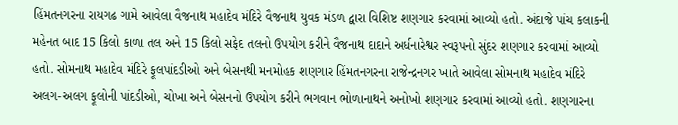હિંમતનગરના રાયગઢ ગામે આવેલા વૈજનાથ મહાદેવ મંદિરે વૈજનાથ યુવક મંડળ દ્વારા વિશિષ્ટ શણગાર કરવામાં આવ્યો હતો. અંદાજે પાંચ કલાકની મહેનત બાદ 15 કિલો કાળા તલ અને 15 કિલો સફેદ તલનો ઉપયોગ કરીને વૈજનાથ દાદાને અર્ધનારેશ્વર સ્વરૂપનો સુંદર શણગાર કરવામાં આવ્યો હતો. સોમનાથ મહાદેવ મંદિરે ફૂલપાંદડીઓ અને બેસનથી મનમોહક શણગાર હિંમતનગરના રાજેન્દ્રનગર ખાતે આવેલા સોમનાથ મહાદેવ મંદિરે અલગ-અલગ ફૂલોની પાંદડીઓ, ચોખા અને બેસનનો ઉપયોગ કરીને ભગવાન ભોળાનાથને અનોખો શણગાર કરવામાં આવ્યો હતો. શણગારના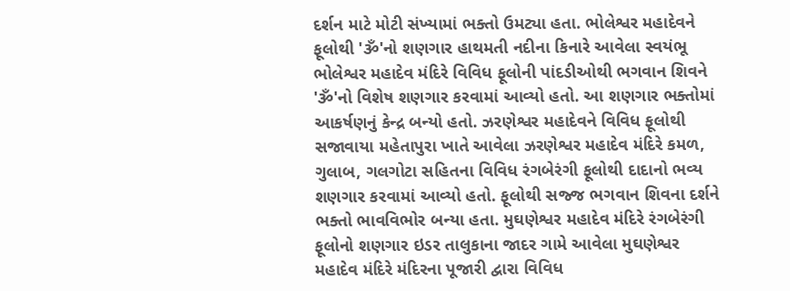દર્શન માટે મોટી સંખ્યામાં ભક્તો ઉમટ્યા હતા. ભોલેશ્વર મહાદેવને ફૂલોથી 'ૐ'નો શણગાર હાથમતી નદીના કિનારે આવેલા સ્વયંભૂ ભોલેશ્વર મહાદેવ મંદિરે વિવિધ ફૂલોની પાંદડીઓથી ભગવાન શિવને 'ૐ'નો વિશેષ શણગાર કરવામાં આવ્યો હતો. આ શણગાર ભક્તોમાં આકર્ષણનું કેન્દ્ર બન્યો હતો. ઝરણેશ્વર મહાદેવને વિવિધ ફૂલોથી સજાવાયા મહેતાપુરા ખાતે આવેલા ઝરણેશ્વર મહાદેવ મંદિરે કમળ, ગુલાબ, ગલગોટા સહિતના વિવિધ રંગબેરંગી ફૂલોથી દાદાનો ભવ્ય શણગાર કરવામાં આવ્યો હતો. ફૂલોથી સજ્જ ભગવાન શિવના દર્શને ભક્તો ભાવવિભોર બન્યા હતા. મુઘણેશ્વર મહાદેવ મંદિરે રંગબેરંગી ફૂલોનો શણગાર ઇડર તાલુકાના જાદર ગામે આવેલા મુઘણેશ્વર મહાદેવ મંદિરે મંદિરના પૂજારી દ્વારા વિવિધ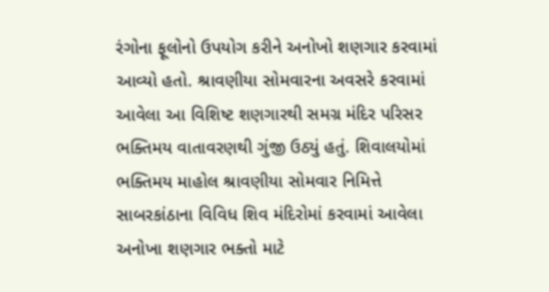રંગોના ફૂલોનો ઉપયોગ કરીને અનોખો શણગાર કરવામાં આવ્યો હતો. શ્રાવણીયા સોમવારના અવસરે કરવામાં આવેલા આ વિશિષ્ટ શણગારથી સમગ્ર મંદિર પરિસર ભક્તિમય વાતાવરણથી ગુંજી ઉઠ્યું હતું. શિવાલયોમાં ભક્તિમય માહોલ શ્રાવણીયા સોમવાર નિમિત્તે સાબરકાંઠાના વિવિધ શિવ મંદિરોમાં કરવામાં આવેલા અનોખા શણગાર ભક્તો માટે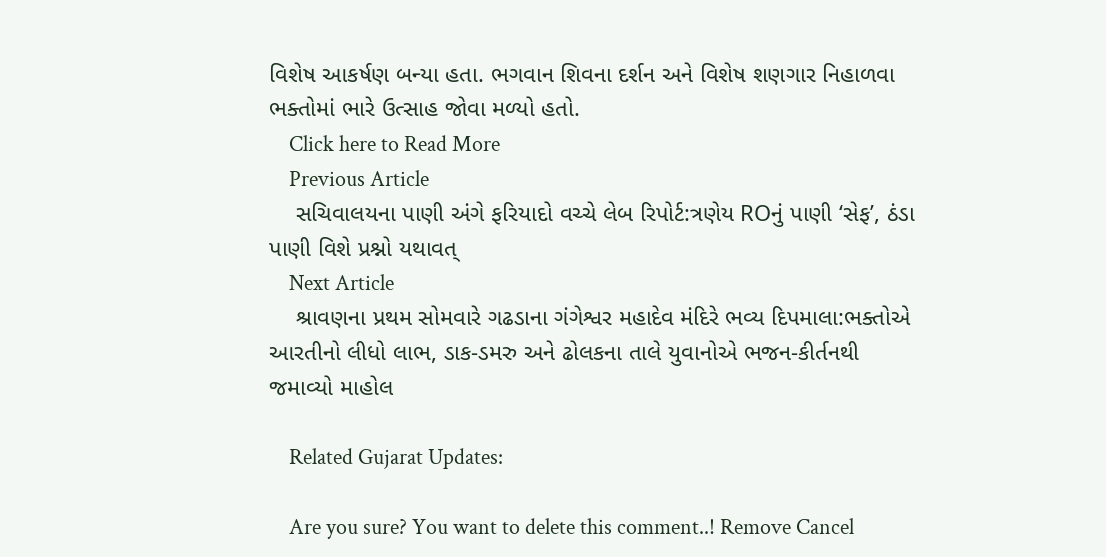વિશેષ આકર્ષણ બન્યા હતા. ભગવાન શિવના દર્શન અને વિશેષ શણગાર નિહાળવા ભક્તોમાં ભારે ઉત્સાહ જોવા મળ્યો હતો.
    Click here to Read More
    Previous Article
    સચિવાલયના પાણી અંગે ફરિયાદો વચ્ચે લેબ રિપોર્ટ:ત્રણેય ROનું પાણી ‘સેફ’, ઠંડા પાણી વિશે પ્રશ્નો યથાવત્
    Next Article
    શ્રાવણના પ્રથમ સોમવારે ગઢડાના ગંગેશ્વર મહાદેવ મંદિરે ભવ્ય દિપમાલા:ભક્તોએ આરતીનો લીધો લાભ, ડાક-ડમરુ અને ઢોલકના તાલે યુવાનોએ ભજન-કીર્તનથી જમાવ્યો માહોલ

    Related Gujarat Updates:

    Are you sure? You want to delete this comment..! Remove Cancel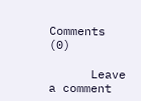Comments (0)

      Leave a comment